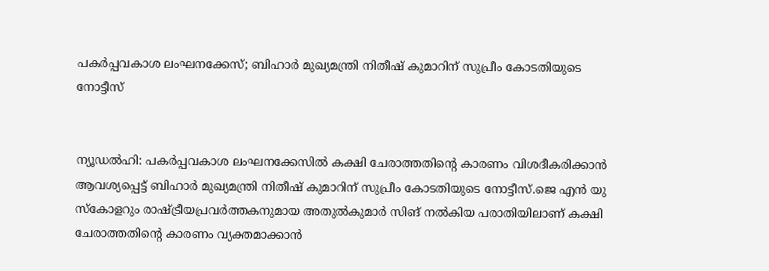പകര്‍പ്പവകാശ ലംഘനക്കേസ്; ബിഹാര്‍ മുഖ്യമന്ത്രി നിതീഷ് കുമാറിന് സുപ്രീം കോടതിയുടെ നോട്ടീസ്


ന്യൂഡല്‍ഹി: പകര്‍പ്പവകാശ ലംഘനക്കേസില്‍ കക്ഷി ചേരാത്തതിന്റെ കാരണം വിശദീകരിക്കാന്‍ ആവശ്യപ്പെട്ട് ബിഹാര്‍ മുഖ്യമന്ത്രി നിതീഷ് കുമാറിന് സുപ്രീം കോടതിയുടെ നോട്ടീസ്.ജെ എന്‍ യു സ്‌കോളറും രാഷ്ട്രീയപ്രവര്‍ത്തകനുമായ അതുല്‍കുമാര്‍ സിങ് നല്‍കിയ പരാതിയിലാണ് കക്ഷി ചേരാത്തതിന്റെ കാരണം വ്യക്തമാക്കാന്‍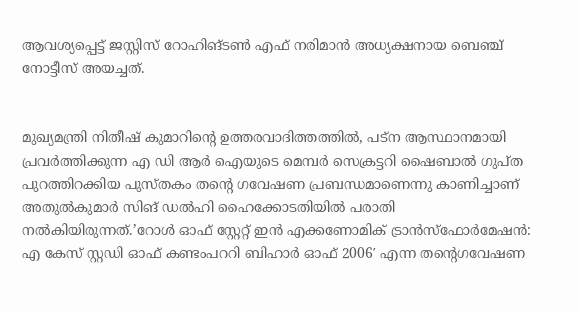ആവശ്യപ്പെട്ട് ജസ്റ്റിസ് റോഹിങ്ടണ്‍ എഫ് നരിമാന്‍ അധ്യക്ഷനായ ബെഞ്ച് നോട്ടീസ് അയച്ചത്.


മുഖ്യമന്ത്രി നിതീഷ് കുമാറിന്റെ ഉത്തരവാദിത്തത്തില്‍, പട്‌ന ആസ്ഥാനമായി പ്രവര്‍ത്തിക്കുന്ന എ ഡി ആര്‍ ഐയുടെ മെമ്പര്‍ സെക്രട്ടറി ഷൈബാല്‍ ഗുപ്ത പുറത്തിറക്കിയ പുസ്തകം തന്റെ ഗവേഷണ പ്രബന്ധമാണെന്നു കാണിച്ചാണ് അതുല്‍കുമാര്‍ സിങ് ഡല്‍ഹി ഹൈക്കോടതിയില്‍ പരാതി നല്‍കിയിരുന്നത്.’റോള്‍ ഓഫ് സ്റ്റേറ്റ് ഇന്‍ എക്കണോമിക് ട്രാന്‍സ്‌ഫോര്‍മേഷന്‍: എ കേസ് സ്റ്റഡി ഓഫ് കണ്ടംപററി ബിഹാര്‍ ഓഫ് 2006′ എന്ന തന്റെഗവേഷണ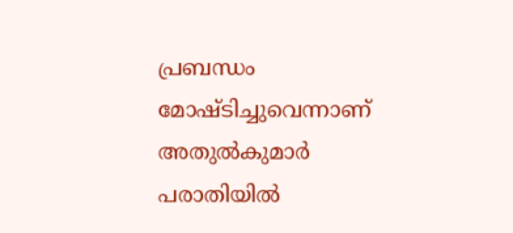പ്രബന്ധം മോഷ്ടിച്ചുവെന്നാണ് അതുല്‍കുമാര്‍ പരാതിയില്‍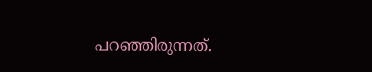പറഞ്ഞിരുന്നത്.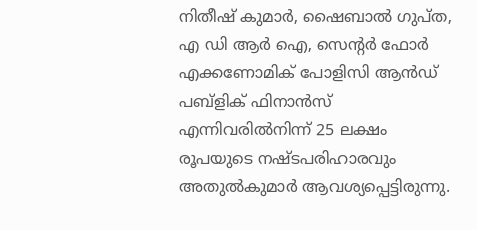നിതീഷ് കുമാര്‍, ഷൈബാല്‍ ഗുപ്ത, എ ഡി ആര്‍ ഐ, സെന്റര്‍ ഫോര്‍ എക്കണോമിക് പോളിസി ആന്‍ഡ് പബ്‌ളിക് ഫിനാന്‍സ് എന്നിവരില്‍നിന്ന് 25 ലക്ഷം രൂപയുടെ നഷ്ടപരിഹാരവും അതുല്‍കുമാര്‍ ആവശ്യപ്പെട്ടിരുന്നു.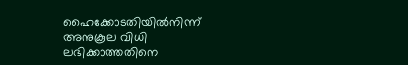ഹൈക്കോടതിയില്‍നിന്ന് അനുകൂല വിധി ലഭിക്കാത്തതിനെ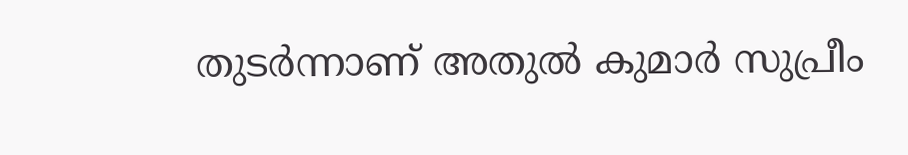തുടര്‍ന്നാണ് അതുല്‍ കുമാര്‍ സുപ്രീം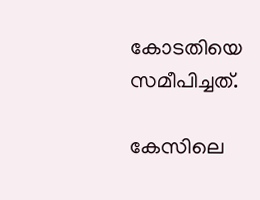കോടതിയെ സമീപിച്ചത്.

കേസിലെ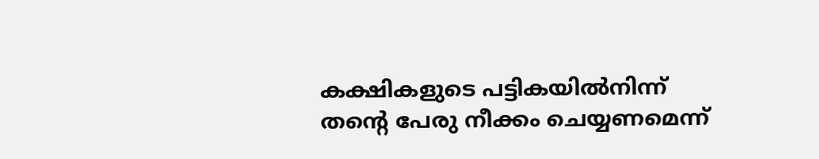കക്ഷികളുടെ പട്ടികയില്‍നിന്ന് തന്റെ പേരു നീക്കം ചെയ്യണമെന്ന്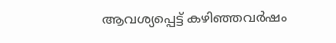ആവശ്യപ്പെട്ട് കഴിഞ്ഞവര്‍ഷം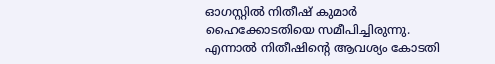ഓഗസ്റ്റില്‍ നിതീഷ് കുമാര്‍ ഹൈക്കോടതിയെ സമീപിച്ചിരുന്നു. എന്നാല്‍ നിതീഷിന്റെ ആവശ്യം കോടതി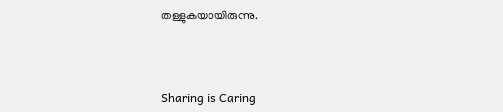തള്ളുകയായിരുന്നു.



Sharing is Caring